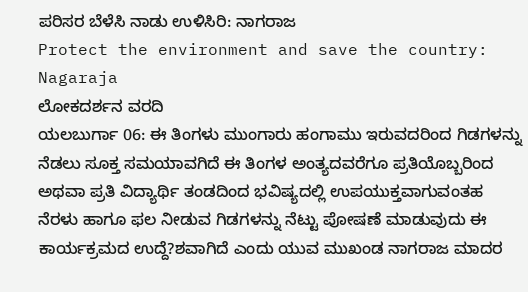ಪರಿಸರ ಬೆಳೆಸಿ ನಾಡು ಉಳಿಸಿರಿ: ನಾಗರಾಜ
Protect the environment and save the country: Nagaraja
ಲೋಕದರ್ಶನ ವರದಿ
ಯಲಬುರ್ಗಾ 06: ಈ ತಿಂಗಳು ಮುಂಗಾರು ಹಂಗಾಮು ಇರುವದರಿಂದ ಗಿಡಗಳನ್ನು ನೆಡಲು ಸೂಕ್ತ ಸಮಯಾವಗಿದೆ ಈ ತಿಂಗಳ ಅಂತ್ಯದವರೆಗೂ ಪ್ರತಿಯೊಬ್ಬರಿಂದ ಅಥವಾ ಪ್ರತಿ ವಿದ್ಯಾರ್ಥಿ ತಂಡದಿಂದ ಭವಿಷ್ಯದಲ್ಲಿ ಉಪಯುಕ್ತವಾಗುವಂತಹ ನೆರಳು ಹಾಗೂ ಫಲ ನೀಡುವ ಗಿಡಗಳನ್ನು ನೆಟ್ಟು ಪೋಷಣೆ ಮಾಡುವುದು ಈ ಕಾರ್ಯಕ್ರಮದ ಉದ್ದೆ?ಶವಾಗಿದೆ ಎಂದು ಯುವ ಮುಖಂಡ ನಾಗರಾಜ ಮಾದರ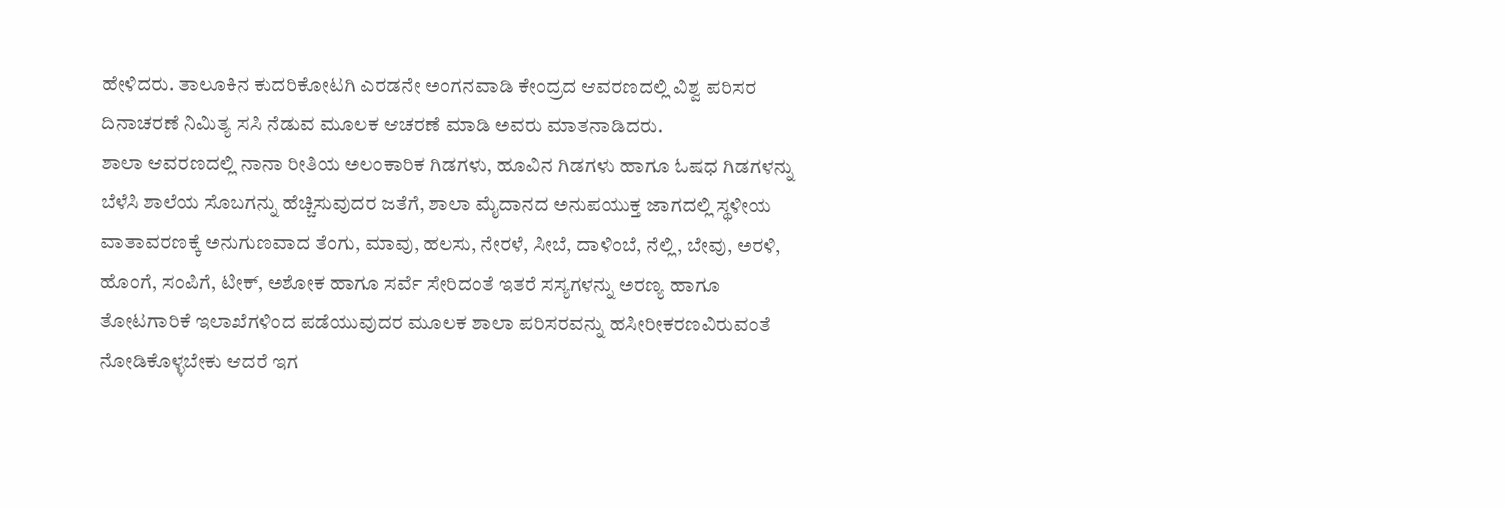ಹೇಳಿದರು. ತಾಲೂಕಿನ ಕುದರಿಕೋಟಗಿ ಎರಡನೇ ಅಂಗನವಾಡಿ ಕೇಂದ್ರದ ಆವರಣದಲ್ಲಿ ವಿಶ್ವ ಪರಿಸರ ದಿನಾಚರಣೆ ನಿಮಿತ್ಯ ಸಸಿ ನೆಡುವ ಮೂಲಕ ಆಚರಣೆ ಮಾಡಿ ಅವರು ಮಾತನಾಡಿದರು.
ಶಾಲಾ ಆವರಣದಲ್ಲಿ ನಾನಾ ರೀತಿಯ ಅಲಂಕಾರಿಕ ಗಿಡಗಳು, ಹೂವಿನ ಗಿಡಗಳು ಹಾಗೂ ಓಷಧ ಗಿಡಗಳನ್ನು ಬೆಳೆಸಿ ಶಾಲೆಯ ಸೊಬಗನ್ನು ಹೆಚ್ಚಿಸುವುದರ ಜತೆಗೆ, ಶಾಲಾ ಮೈದಾನದ ಅನುಪಯುಕ್ತ ಜಾಗದಲ್ಲಿ ಸ್ಥಳೀಯ ವಾತಾವರಣಕ್ಕೆ ಅನುಗುಣವಾದ ತೆಂಗು, ಮಾವು, ಹಲಸು, ನೇರಳೆ, ಸೀಬೆ, ದಾಳಿಂಬೆ, ನೆಲ್ಲಿ, ಬೇವು, ಅರಳಿ, ಹೊಂಗೆ, ಸಂಪಿಗೆ, ಟೀಕ್, ಅಶೋಕ ಹಾಗೂ ಸರ್ವೆ ಸೇರಿದಂತೆ ಇತರೆ ಸಸ್ಯಗಳನ್ನು ಅರಣ್ಯ ಹಾಗೂ ತೋಟಗಾರಿಕೆ ಇಲಾಖೆಗಳಿಂದ ಪಡೆಯುವುದರ ಮೂಲಕ ಶಾಲಾ ಪರಿಸರವನ್ನು ಹಸೀರೀಕರಣವಿರುವಂತೆ ನೋಡಿಕೊಳ್ಳಬೇಕು ಆದರೆ ಇಗ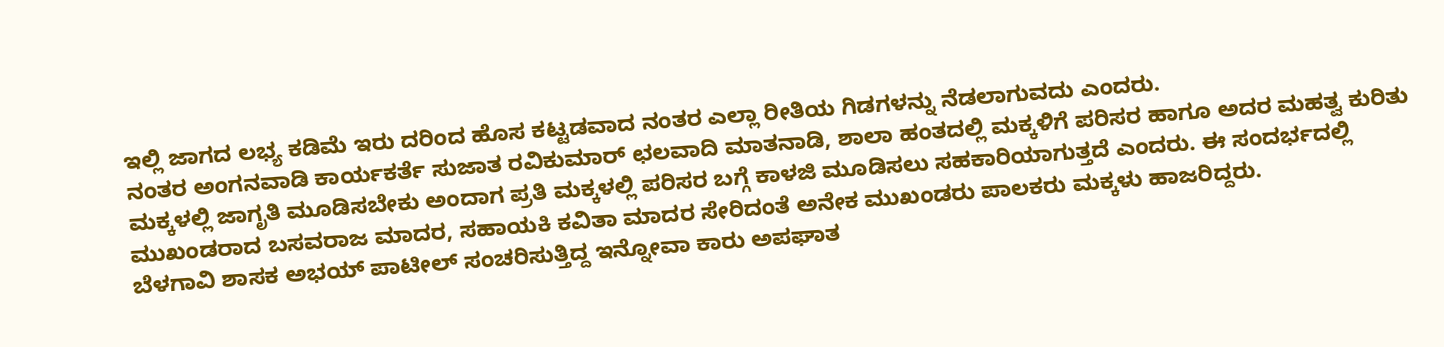ಇಲ್ಲಿ ಜಾಗದ ಲಭ್ಯ ಕಡಿಮೆ ಇರು ದರಿಂದ ಹೊಸ ಕಟ್ಟಡವಾದ ನಂತರ ಎಲ್ಲಾ ರೀತಿಯ ಗಿಡಗಳನ್ನು ನೆಡಲಾಗುವದು ಎಂದರು.
ನಂತರ ಅಂಗನವಾಡಿ ಕಾರ್ಯಕರ್ತೆ ಸುಜಾತ ರವಿಕುಮಾರ್ ಛಲವಾದಿ ಮಾತನಾಡಿ, ಶಾಲಾ ಹಂತದಲ್ಲಿ ಮಕ್ಕಳಿಗೆ ಪರಿಸರ ಹಾಗೂ ಅದರ ಮಹತ್ವ ಕುರಿತು ಮಕ್ಕಳಲ್ಲಿ ಜಾಗೃತಿ ಮೂಡಿಸಬೇಕು ಅಂದಾಗ ಪ್ರತಿ ಮಕ್ಕಳಲ್ಲಿ ಪರಿಸರ ಬಗ್ಗೆ ಕಾಳಜಿ ಮೂಡಿಸಲು ಸಹಕಾರಿಯಾಗುತ್ತದೆ ಎಂದರು. ಈ ಸಂದರ್ಭದಲ್ಲಿ ಮುಖಂಡರಾದ ಬಸವರಾಜ ಮಾದರ, ಸಹಾಯಕಿ ಕವಿತಾ ಮಾದರ ಸೇರಿದಂತೆ ಅನೇಕ ಮುಖಂಡರು ಪಾಲಕರು ಮಕ್ಕಳು ಹಾಜರಿದ್ದರು.
ಬೆಳಗಾವಿ ಶಾಸಕ ಅಭಯ್ ಪಾಟೀಲ್ ಸಂಚರಿಸುತ್ತಿದ್ದ ಇನ್ನೋವಾ ಕಾರು ಅಪಘಾತ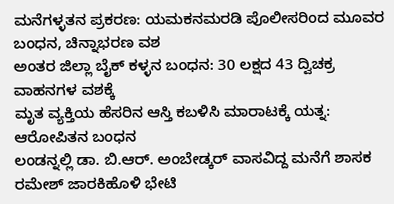ಮನೆಗಳ್ಳತನ ಪ್ರಕರಣ: ಯಮಕನಮರಡಿ ಪೊಲೀಸರಿಂದ ಮೂವರ ಬಂಧನ, ಚಿನ್ನಾಭರಣ ವಶ
ಅಂತರ ಜಿಲ್ಲಾ ಬೈಕ್ ಕಳ್ಳನ ಬಂಧನ: 30 ಲಕ್ಷದ 43 ದ್ವಿಚಕ್ರ ವಾಹನಗಳ ವಶಕ್ಕೆ
ಮೃತ ವ್ಯಕ್ತಿಯ ಹೆಸರಿನ ಆಸ್ತಿ ಕಬಳಿಸಿ ಮಾರಾಟಕ್ಕೆ ಯತ್ನ: ಆರೋಪಿತನ ಬಂಧನ
ಲಂಡನ್ನಲ್ಲಿ ಡಾ. ಬಿ.ಆರ್. ಅಂಬೇಡ್ಕರ್ ವಾಸವಿದ್ದ ಮನೆಗೆ ಶಾಸಕ ರಮೇಶ್ ಜಾರಕಿಹೊಳಿ ಭೇಟಿ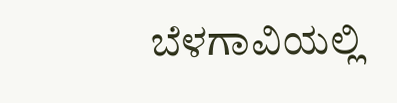ಬೆಳಗಾವಿಯಲ್ಲಿ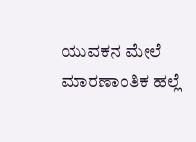ಯುವಕನ ಮೇಲೆ ಮಾರಣಾಂತಿಕ ಹಲ್ಲೆ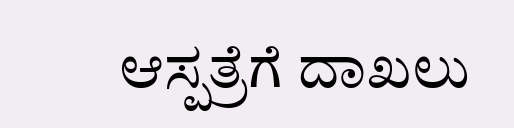ಆಸ್ಪತ್ರೆಗೆ ದಾಖಲು